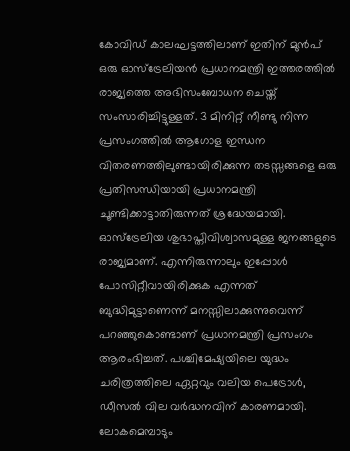കോവിഡ് കാലഘട്ടത്തിലാണ് ഇതിന് മുൻപ് ഒരു ഓസ്ട്രേലിയൻ പ്രധാനമന്ത്രി ഇത്തരത്തിൽ രാജ്യത്തെ അഭിസംബോധന ചെയ്ത് സംസാരിച്ചിട്ടുള്ളത്. 3 മിനിറ്റ് നീണ്ടു നിന്ന പ്രസംഗത്തിൽ ആഗോള ഇന്ധന വിതരണത്തിലുണ്ടായിരിക്കുന്ന തടസ്സങ്ങളെ ഒരു പ്രതിസന്ധിയായി പ്രധാനമന്ത്രി ചൂണ്ടിക്കാട്ടാതിരുന്നത് ശ്രദ്ധേയമായി.
ഓസ്ട്രേലിയ ശുഭാപ്തിവിശ്വാസമുള്ള ജനങ്ങളുടെ രാജ്യമാണ്. എന്നിരുന്നാലും ഇപ്പോൾ പോസിറ്റീവായിരിക്കുക എന്നത് ബുദ്ധിമുട്ടാണെന്ന് മനസ്സിലാക്കുന്നുവെന്ന് പറഞ്ഞുകൊണ്ടാണ് പ്രധാനമന്ത്രി പ്രസംഗം ആരംഭിച്ചത്. പശ്ചിമേഷ്യയിലെ യുദ്ധം ചരിത്രത്തിലെ ഏറ്റവും വലിയ പെട്രോൾ, ഡീസൽ വില വർദ്ധനവിന് കാരണമായി. ലോകമെമ്പാടും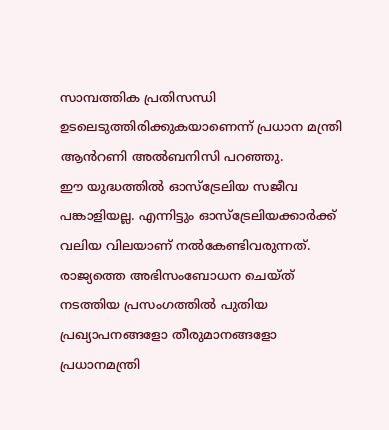സാമ്പത്തിക പ്രതിസന്ധി ഉടലെടുത്തിരിക്കുകയാണെന്ന് പ്രധാന മന്ത്രി ആൻറണി അൽബനിസി പറഞ്ഞു.
ഈ യുദ്ധത്തിൽ ഓസ്ട്രേലിയ സജീവ പങ്കാളിയല്ല. എന്നിട്ടും ഓസ്ട്രേലിയക്കാർക്ക് വലിയ വിലയാണ് നൽകേണ്ടിവരുന്നത്.
രാജ്യത്തെ അഭിസംബോധന ചെയ്ത് നടത്തിയ പ്രസംഗത്തിൽ പുതിയ പ്രഖ്യാപനങ്ങളോ തീരുമാനങ്ങളോ പ്രധാനമന്ത്രി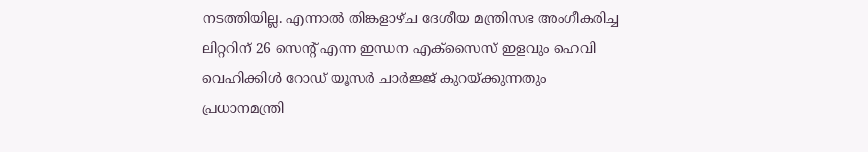നടത്തിയില്ല. എന്നാൽ തിങ്കളാഴ്ച ദേശീയ മന്ത്രിസഭ അംഗീകരിച്ച ലിറ്ററിന് 26 സെന്റ് എന്ന ഇന്ധന എക്സൈസ് ഇളവും ഹെവി വെഹിക്കിൾ റോഡ് യൂസർ ചാർജ്ജ് കുറയ്ക്കുന്നതും പ്രധാനമന്ത്രി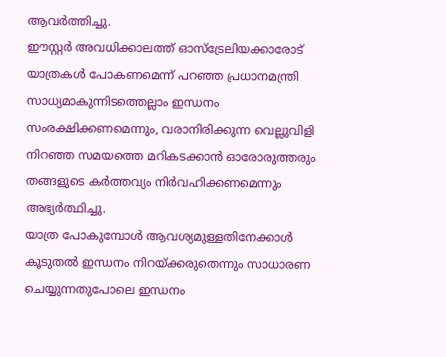ആവർത്തിച്ചു.
ഈസ്റ്റർ അവധിക്കാലത്ത് ഓസ്ട്രേലിയക്കാരോട് യാത്രകൾ പോകണമെന്ന് പറഞ്ഞ പ്രധാനമന്ത്രി സാധ്യമാകുന്നിടത്തെല്ലാം ഇന്ധനം സംരക്ഷിക്കണമെന്നും, വരാനിരിക്കുന്ന വെല്ലുവിളി നിറഞ്ഞ സമയത്തെ മറികടക്കാൻ ഓരോരുത്തരും തങ്ങളുടെ കർത്തവ്യം നിർവഹിക്കണമെന്നും അഭ്യർത്ഥിച്ചു.
യാത്ര പോകുമ്പോൾ ആവശ്യമുള്ളതിനേക്കാൾ കൂടുതൽ ഇന്ധനം നിറയ്ക്കരുതെന്നും സാധാരണ ചെയ്യുന്നതുപോലെ ഇന്ധനം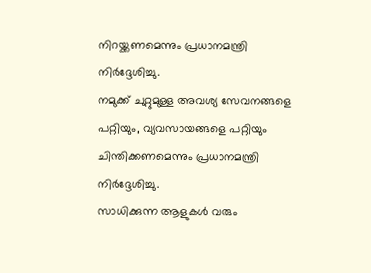നിറയ്ക്കണമെന്നും പ്രധാനമന്ത്രി നിർദ്ദേശിച്ചു.
നമുക്ക് ചുറ്റുമുള്ള അവശ്യ സേവനങ്ങളെ പറ്റിയും, വ്യവസായങ്ങളെ പറ്റിയും ചിന്തിക്കണമെന്നും പ്രധാനമന്ത്രി നിർദ്ദേശിച്ചു.
സാധിക്കുന്ന ആളുകൾ വരും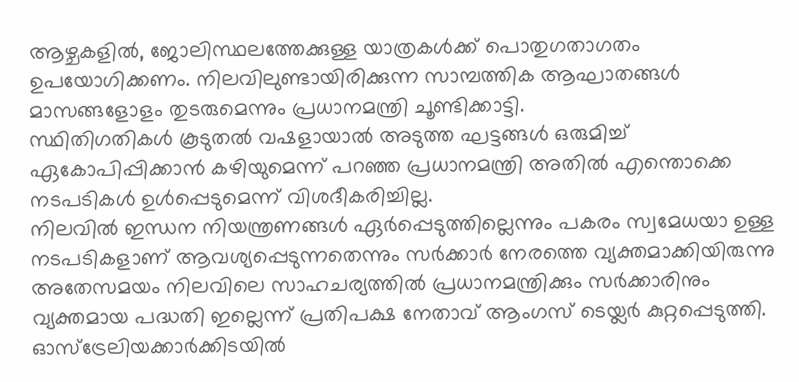ആഴ്ചകളിൽ, ജോലിസ്ഥലത്തേക്കുള്ള യാത്രകൾക്ക് പൊതുഗതാഗതം ഉപയോഗിക്കണം. നിലവിലുണ്ടായിരിക്കുന്ന സാമ്പത്തിക ആഘാതങ്ങൾ മാസങ്ങളോളം തുടരുമെന്നും പ്രധാനമന്ത്രി ചൂണ്ടിക്കാട്ടി.
സ്ഥിതിഗതികൾ കൂടുതൽ വഷളായാൽ അടുത്ത ഘട്ടങ്ങൾ ഒരുമിച്ച് ഏകോപിപ്പിക്കാൻ കഴിയുമെന്ന് പറഞ്ഞ പ്രധാനമന്ത്രി അതിൽ എന്തൊക്കെ നടപടികൾ ഉൾപ്പെടുമെന്ന് വിശദീകരിച്ചില്ല.
നിലവിൽ ഇന്ധന നിയന്ത്രണങ്ങൾ ഏർപ്പെടുത്തില്ലെന്നും പകരം സ്വമേധയാ ഉള്ള നടപടികളാണ് ആവശ്യപ്പെടുന്നതെന്നും സർക്കാർ നേരത്തെ വ്യക്തമാക്കിയിരുന്നു
അതേസമയം നിലവിലെ സാഹചര്യത്തിൽ പ്രധാനമന്ത്രിക്കും സർക്കാരിനും വ്യക്തമായ പദ്ധതി ഇല്ലെന്ന് പ്രതിപക്ഷ നേതാവ് ആംഗസ് ടെയ്ലർ കുറ്റപ്പെടുത്തി. ഓസ്ട്രേലിയക്കാർക്കിടയിൽ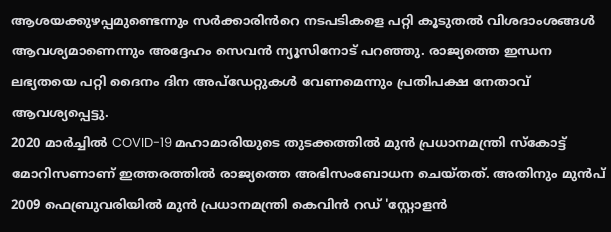ആശയക്കുഴപ്പമുണ്ടെന്നും സർക്കാരിൻറെ നടപടികളെ പറ്റി കൂടുതൽ വിശദാംശങ്ങൾ ആവശ്യമാണെന്നും അദ്ദേഹം സെവൻ ന്യൂസിനോട് പറഞ്ഞു. രാജ്യത്തെ ഇന്ധന ലഭ്യതയെ പറ്റി ദൈനം ദിന അപ്ഡേറ്റുകൾ വേണമെന്നും പ്രതിപക്ഷ നേതാവ് ആവശ്യപ്പെട്ടു.
2020 മാർച്ചിൽ COVID-19 മഹാമാരിയുടെ തുടക്കത്തിൽ മുൻ പ്രധാനമന്ത്രി സ്കോട്ട് മോറിസണാണ് ഇത്തരത്തിൽ രാജ്യത്തെ അഭിസംബോധന ചെയ്തത്. അതിനും മുൻപ് 2009 ഫെബ്രുവരിയിൽ മുൻ പ്രധാനമന്ത്രി കെവിൻ റഡ് 'സ്റ്റോളൻ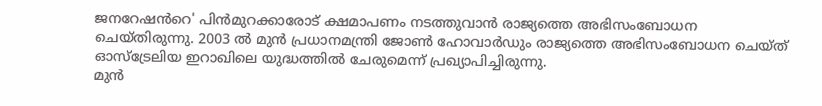ജനറേഷൻറെ' പിൻമുറക്കാരോട് ക്ഷമാപണം നടത്തുവാൻ രാജ്യത്തെ അഭിസംബോധന ചെയ്തിരുന്നു. 2003 ൽ മുൻ പ്രധാനമന്ത്രി ജോൺ ഹോവാർഡും രാജ്യത്തെ അഭിസംബോധന ചെയ്ത് ഓസ്ട്രേലിയ ഇറാഖിലെ യുദ്ധത്തിൽ ചേരുമെന്ന് പ്രഖ്യാപിച്ചിരുന്നു.
മുൻ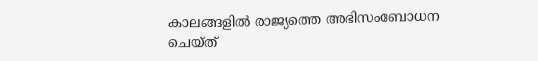കാലങ്ങളിൽ രാജ്യത്തെ അഭിസംബോധന ചെയ്ത്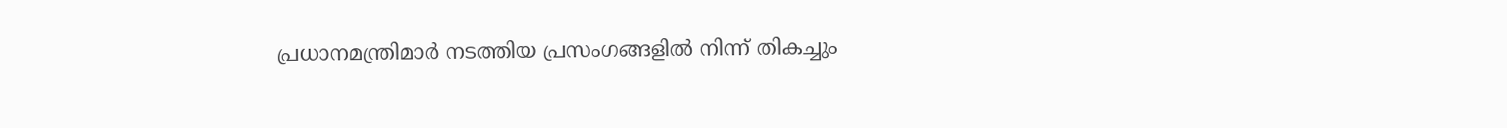പ്രധാനമന്ത്രിമാർ നടത്തിയ പ്രസംഗങ്ങളിൽ നിന്ന് തികച്ചും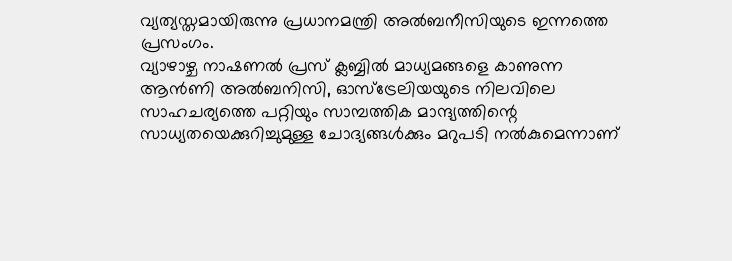വ്യത്യസ്തമായിരുന്നു പ്രധാനമന്ത്രി അൽബനീസിയുടെ ഇന്നത്തെ പ്രസംഗം.
വ്യാഴാഴ്ച നാഷണൽ പ്രസ് ക്ലബ്ബിൽ മാധ്യമങ്ങളെ കാണുന്ന ആൻണി അൽബനിസി, ഓസ്ട്രേലിയയുടെ നിലവിലെ സാഹചര്യത്തെ പറ്റിയും സാമ്പത്തിക മാന്ദ്യത്തിന്റെ സാധ്യതയെക്കുറിച്ചുമുള്ള ചോദ്യങ്ങൾക്കും മറുപടി നൽകുമെന്നാണ്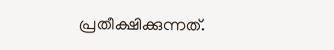പ്രതീക്ഷിക്കുന്നത്.